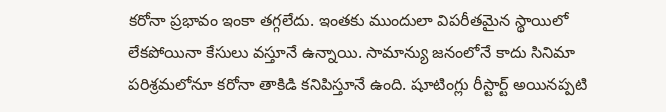కరోనా ప్రభావం ఇంకా తగ్గలేదు. ఇంతకు ముందులా విపరీతమైన స్థాయిలో లేకపోయినా కేసులు వస్తూనే ఉన్నాయి. సామాన్యు జనంలోనే కాదు సినిమా పరిశ్రమలోనూ కరోనా తాకిడి కనిపిస్తూనే ఉంది. షూటింగ్లు రీస్టార్ట్ అయినప్పటి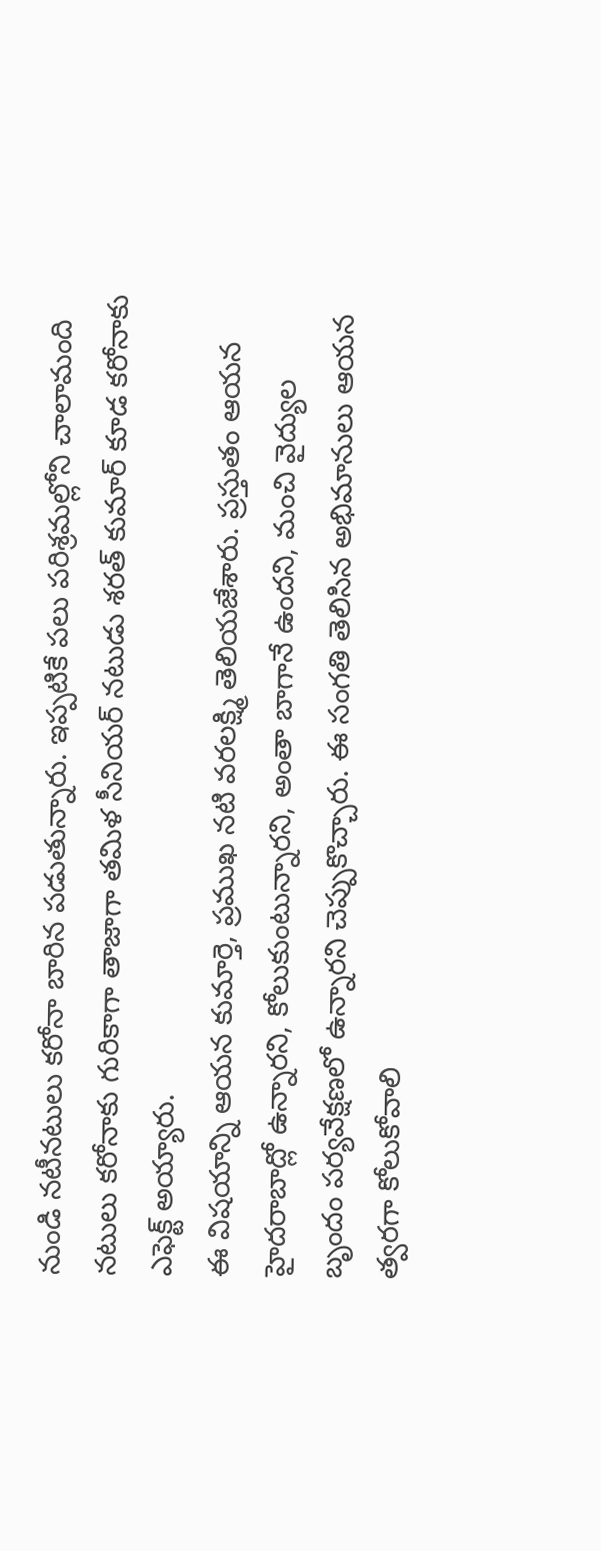నుండి నటీనటులు కరోనా బారిన పడుతున్నారు. ఇప్పటికే పలు పరిశ్రమల్లోని చాలామంది నటులు కరోనాకు గురికాగా తాజాగా తమిళ సీనియర్ నటుడు శరత్ కుమార్ కూడ కరోనాకు ఎఫెక్ట్ అయ్యారు.
ఈ విషయాన్ని ఆయన కుమార్తె, ప్రముఖ నటి వరలక్ష్మి తెలియజేశారు. ప్రస్తుతం ఆయన హైదరాబాద్లో ఉన్నారని, కోలుకుంటున్నారని, అంతా బాగానే ఉందని, మంచి వైద్యుల బృందం పర్యవేక్షణలో ఉన్నారని చెప్పుకొచ్చారు. ఈ సంగతి తెలిసిన అభిమానులు ఆయన త్వరగా కోలుకోవాలి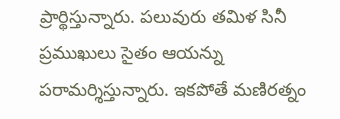ప్రార్థిస్తున్నారు. పలువురు తమిళ సినీ ప్రముఖులు సైతం ఆయన్ను పరామర్శిస్తున్నారు. ఇకపోతే మణిరత్నం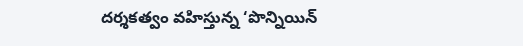దర్శకత్వం వహిస్తున్న ‘పొన్నియిన్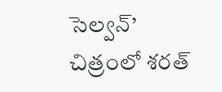సెల్వన్’ చిత్రంలో శరత్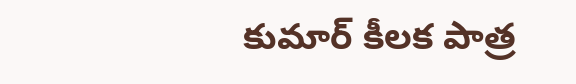కుమార్ కీలక పాత్ర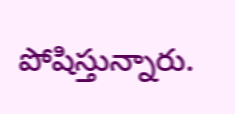పోషిస్తున్నారు.